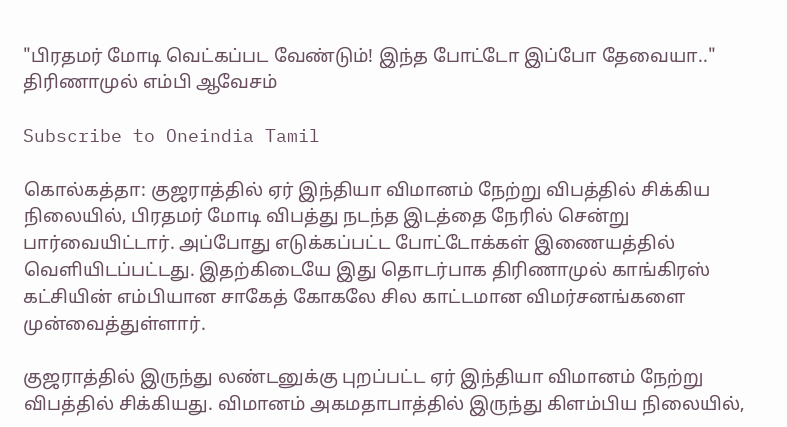"பிரதமர் மோடி வெட்கப்பட வேண்டும்! இந்த போட்டோ இப்போ தேவையா.." திரிணாமுல் எம்பி ஆவேசம்

Subscribe to Oneindia Tamil

கொல்கத்தா: குஜராத்தில் ஏர் இந்தியா விமானம் நேற்று விபத்தில் சிக்கிய நிலையில், பிரதமர் மோடி விபத்து நடந்த இடத்தை நேரில் சென்று பார்வையிட்டார். அப்போது எடுக்கப்பட்ட போட்டோக்கள் இணையத்தில் வெளியிடப்பட்டது. இதற்கிடையே இது தொடர்பாக திரிணாமுல் காங்கிரஸ் கட்சியின் எம்பியான சாகேத் கோகலே சில காட்டமான விமர்சனங்களை முன்வைத்துள்ளார்.

குஜராத்தில் இருந்து லண்டனுக்கு புறப்பட்ட ஏர் இந்தியா விமானம் நேற்று விபத்தில் சிக்கியது. விமானம் அகமதாபாத்தில் இருந்து கிளம்பிய நிலையில்,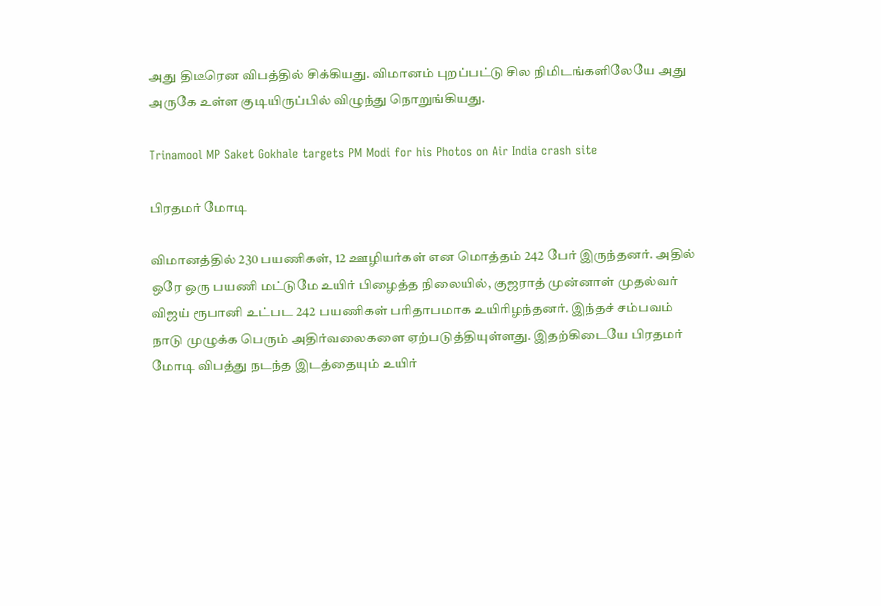அது திடீரென விபத்தில் சிக்கியது. விமானம் புறப்பட்டு சில நிமிடங்களிலேயே அது அருகே உள்ள குடியிருப்பில் விழுந்து நொறுங்கியது.

Trinamool MP Saket Gokhale targets PM Modi for his Photos on Air India crash site

பிரதமர் மோடி

விமானத்தில் 230 பயணிகள், 12 ஊழியர்கள் என மொத்தம் 242 பேர் இருந்தனர். அதில் ஒரே ஒரு பயணி மட்டுமே உயிர் பிழைத்த நிலையில், குஜராத் முன்னாள் முதல்வர் விஜய் ரூபானி உட்பட 242 பயணிகள் பரிதாபமாக உயிரிழந்தனர். இந்தச் சம்பவம் நாடு முழுக்க பெரும் அதிர்வலைகளை ஏற்படுத்தியுள்ளது. இதற்கிடையே பிரதமர் மோடி விபத்து நடந்த இடத்தையும் உயிர்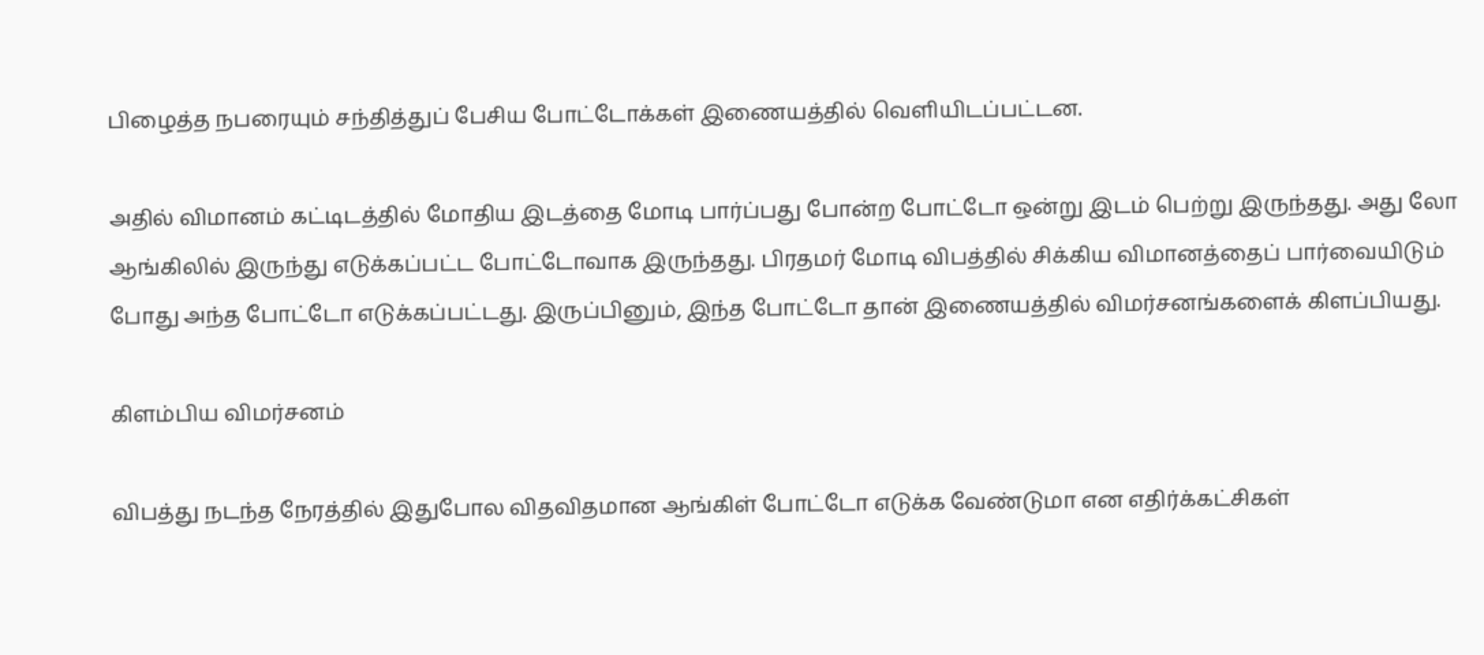பிழைத்த நபரையும் சந்தித்துப் பேசிய போட்டோக்கள் இணையத்தில் வெளியிடப்பட்டன.

அதில் விமானம் கட்டிடத்தில் மோதிய இடத்தை மோடி பார்ப்பது போன்ற போட்டோ ஒன்று இடம் பெற்று இருந்தது. அது லோ ஆங்கிலில் இருந்து எடுக்கப்பட்ட போட்டோவாக இருந்தது. பிரதமர் மோடி விபத்தில் சிக்கிய விமானத்தைப் பார்வையிடும் போது அந்த போட்டோ எடுக்கப்பட்டது. இருப்பினும், இந்த போட்டோ தான் இணையத்தில் விமர்சனங்களைக் கிளப்பியது.

கிளம்பிய விமர்சனம்

விபத்து நடந்த நேரத்தில் இதுபோல விதவிதமான ஆங்கிள் போட்டோ எடுக்க வேண்டுமா என எதிர்க்கட்சிகள்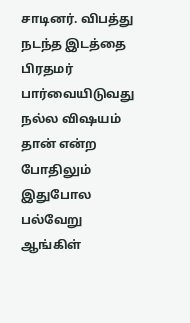சாடினர். விபத்து நடந்த இடத்தை பிரதமர் பார்வையிடுவது நல்ல விஷயம் தான் என்ற போதிலும் இதுபோல பல்வேறு ஆங்கிள்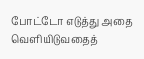போட்டோ எடுத்து அதை வெளியிடுவதைத்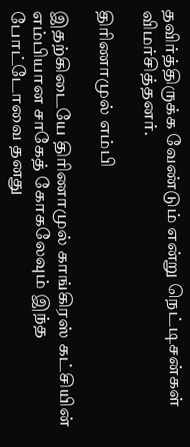தவிர்த்திருக்க வேண்டும் என்று நெட்டிசன்கள் விமர்சித்தனர்.

திரிணாமுல் எம்பி

இதற்கிடையே திரிணாமுல் காங்கிரஸ் கட்சியின் எம்பியான சாகேத் கோகலேவும் இந்த போட்டோவை தனது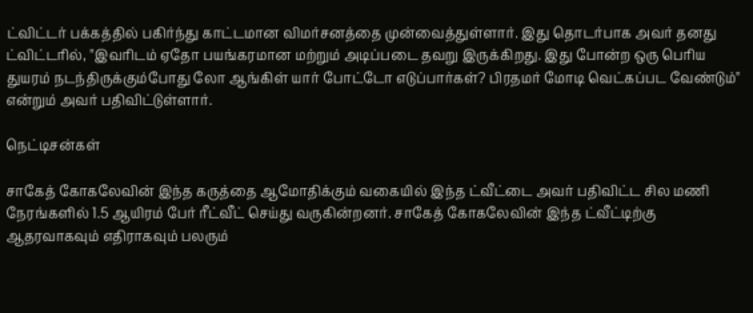ட்விட்டர் பக்கத்தில் பகிர்ந்து காட்டமான விமர்சனத்தை முன்வைத்துள்ளார். இது தொடர்பாக அவர் தனது ட்விட்டரில், "இவரிடம் ஏதோ பயங்கரமான மற்றும் அடிப்படை தவறு இருக்கிறது. இது போன்ற ஒரு பெரிய துயரம் நடந்திருக்கும்போது லோ ஆங்கிள் யார் போட்டோ எடுப்பார்கள்? பிரதமர் மோடி வெட்கப்பட வேண்டும்" என்றும் அவர் பதிவிட்டுள்ளார்.

நெட்டிசன்கள்

சாகேத் கோகலேவின் இந்த கருத்தை ஆமோதிக்கும் வகையில் இந்த ட்வீட்டை அவர் பதிவிட்ட சில மணி நேரங்களில் 1.5 ஆயிரம் பேர் ரீட்வீட் செய்து வருகின்றனர். சாகேத் கோகலேவின் இந்த ட்வீட்டிற்கு ஆதரவாகவும் எதிராகவும் பலரும்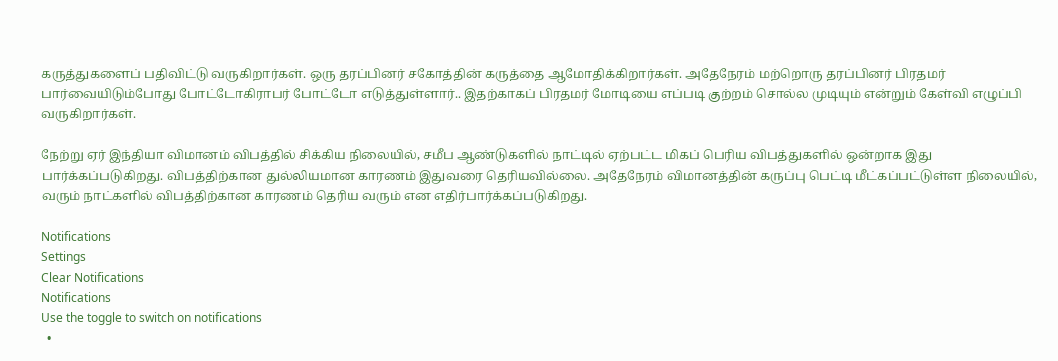கருத்துகளைப் பதிவிட்டு வருகிறார்கள். ஒரு தரப்பினர் சகோத்தின் கருத்தை ஆமோதிக்கிறார்கள். அதேநேரம் மற்றொரு தரப்பினர் பிரதமர் பார்வையிடும்போது போட்டோகிராபர் போட்டோ எடுத்துள்ளார்.. இதற்காகப் பிரதமர் மோடியை எப்படி குற்றம் சொல்ல முடியும் என்றும் கேள்வி எழுப்பி வருகிறார்கள்.

நேற்று ஏர் இந்தியா விமானம் விபத்தில் சிக்கிய நிலையில், சமீப ஆண்டுகளில் நாட்டில் ஏற்பட்ட மிகப் பெரிய விபத்துகளில் ஒன்றாக இது பார்க்கப்படுகிறது. விபத்திற்கான துல்லியமான காரணம் இதுவரை தெரியவில்லை. அதேநேரம் விமானத்தின் கருப்பு பெட்டி மீட்கப்பட்டுள்ள நிலையில், வரும் நாட்களில் விபத்திற்கான காரணம் தெரிய வரும் என எதிர்பார்க்கப்படுகிறது.

Notifications
Settings
Clear Notifications
Notifications
Use the toggle to switch on notifications
  •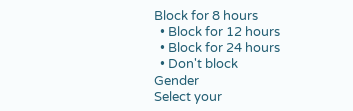Block for 8 hours
  • Block for 12 hours
  • Block for 24 hours
  • Don't block
Gender
Select your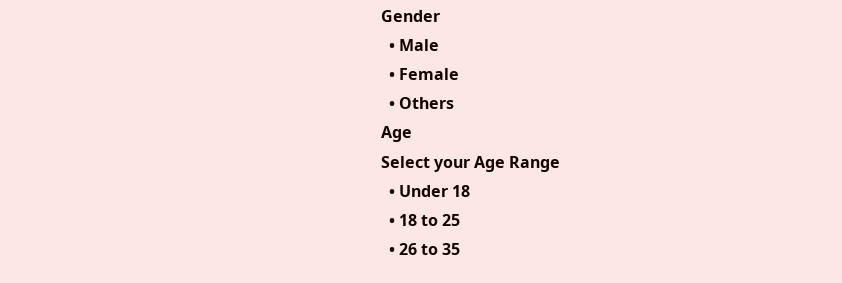Gender
  • Male
  • Female
  • Others
Age
Select your Age Range
  • Under 18
  • 18 to 25
  • 26 to 35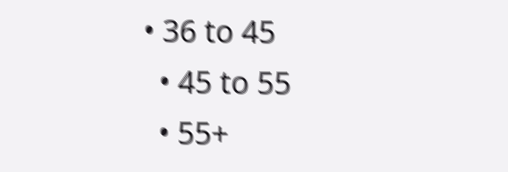• 36 to 45
  • 45 to 55
  • 55+